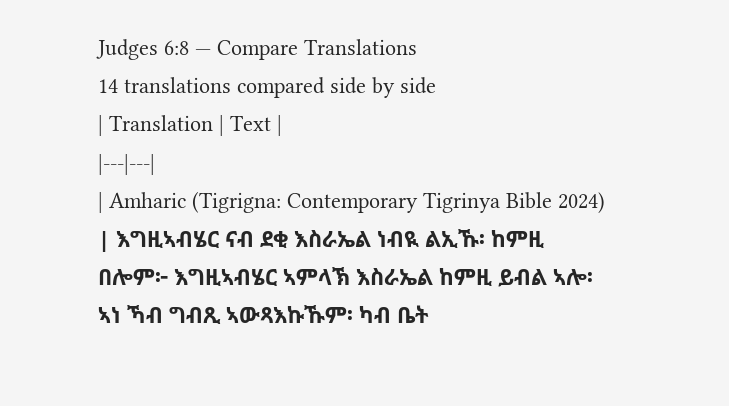Judges 6:8 — Compare Translations
14 translations compared side by side
| Translation | Text |
|---|---|
| Amharic (Tigrigna: Contemporary Tigrinya Bible 2024) | እግዚኣብሄር ናብ ደቂ እስራኤል ነብዪ ልኢኹ፡ ከምዚ በሎም፦ እግዚኣብሄር ኣምላኽ እስራኤል ከምዚ ይብል ኣሎ፡ ኣነ ኻብ ግብጺ ኣውጻእኩኹም፡ ካብ ቤት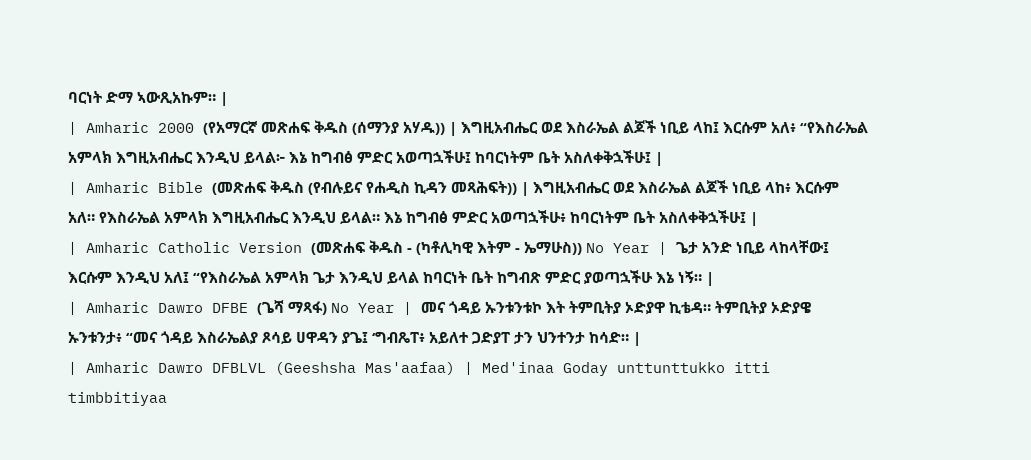ባርነት ድማ ኣውጺአኩም። |
| Amharic 2000 (የአማርኛ መጽሐፍ ቅዱስ (ሰማንያ አሃዱ)) | እግዚአብሔር ወደ እስራኤል ልጆች ነቢይ ላከ፤ እርሱም አለ፥ “የእስራኤል አምላክ እግዚአብሔር እንዲህ ይላል፦ እኔ ከግብፅ ምድር አወጣኋችሁ፤ ከባርነትም ቤት አስለቀቅኋችሁ፤ |
| Amharic Bible (መጽሐፍ ቅዱስ (የብሉይና የሐዲስ ኪዳን መጻሕፍት)) | እግዚአብሔር ወደ እስራኤል ልጆች ነቢይ ላከ፥ እርሱም አለ። የእስራኤል አምላክ እግዚአብሔር እንዲህ ይላል። እኔ ከግብፅ ምድር አወጣኋችሁ፥ ከባርነትም ቤት አስለቀቅኋችሁ፤ |
| Amharic Catholic Version (መጽሐፍ ቅዱስ - (ካቶሊካዊ እትም - ኤማሁስ)) No Year | ጌታ አንድ ነቢይ ላከላቸው፤ እርሱም እንዲህ አለ፤ “የእስራኤል አምላክ ጌታ እንዲህ ይላል ከባርነት ቤት ከግብጽ ምድር ያወጣኋችሁ እኔ ነኝ። |
| Amharic Dawro DFBE (ጌሻ ማጻፋ) No Year | መና ጎዳይ ኡንቱንቱኮ እት ትምቢትያ ኦድያዋ ኪቴዳ። ትምቢትያ ኦድያዌ ኡንቱንታ፥ “መና ጎዳይ እስራኤልያ ጾሳይ ሀዋዳን ያጌ፤ ‘ግብጼፐ፥ አይለተ ጋድያፐ ታን ህንተንታ ከሳድ። |
| Amharic Dawro DFBLVL (Geeshsha Mas'aafaa) | Med'inaa Goday unttunttukko itti timbbitiyaa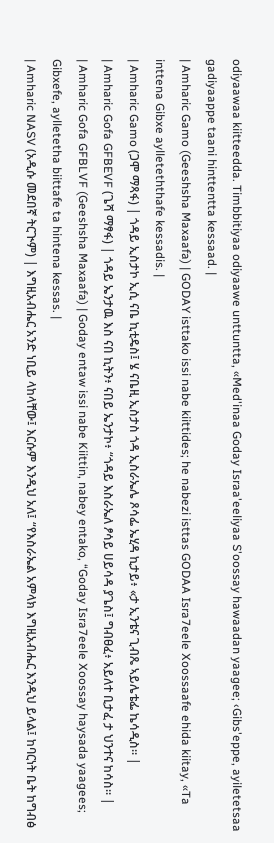odiyaawaa kiitteedda. Timbbitiyaa odiyaawe unttuntta, «Med'inaa Goday Israa'eeliyaa S'oossay hawaadan yaagee; ‹Gibs'eppe, ayiletetsaa gadiyaappe taani hinttentta kessaad. |
| Amharic Gamo (Geeshsha Maxaafa) | GODAY isttako issi nabe kiittides; he nabezi isttas GODAA Isra7eele Xoossaafe ehida kiitay, «Ta inttena Gibxe aylleteththafe kessadis. |
| Amharic Gamo (ጋሞ ማጻፋ) | ጎዳይ ኢስታኮ ኢሲ ናቤ ኪቲዴስ፤ ሄ ናቤዚ ኢስታስ ጎዳ ኢስራኤሌ ጾሳፌ ኤሂዳ ኪታይ፥ «ታ ኢንቴና ጊብጼ ኣይሌቴፌ ኬሳዲስ። |
| Amharic Gofa GFBEVF (ጌሻ ማፃፋ) | ጎዳይ ኤንታዉ እስ ናበ ኪትን፥ ናበይ ኤንታኮ፥ “ጎዳይ እስራኤለ ፆሳይ ሀይሳዳ ያጌስ፤ ግብፀፈ፥ አይለተ ቢታፈ ታ ህንተና ከሳስ። |
| Amharic Gofa GFBLVF (Geeshsha Maxaafa) | Goday entaw issi nabe Kiittin, nabey entako, “Goday Isra7eele Xoossay haysada yaagees; Gibxefe, aylletetha biittafe ta hintena kessas. |
| Amharic NASV (አዲሱ መደበኛ ትርጒም) | እግዚአብሔር አንድ ነቢይ ላከላቸው፤ እርሱም እንዲህ አለ፤ “የእስራኤል አምላክ እግዚአብሔር እንዲህ ይላል፤ ከባርነት ቤት ከግብፅ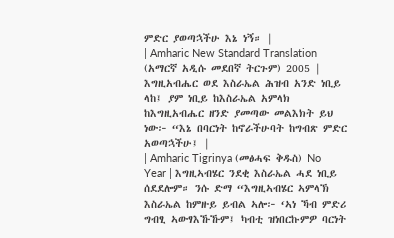ምድር ያወጣኋችሁ እኔ ነኝ። |
| Amharic New Standard Translation (አማርኛ አዲሱ መደበኛ ትርጉም) 2005 | እግዚአብሔር ወደ እስራኤል ሕዝብ አንድ ነቢይ ላከ፤ ያም ነቢይ ከእስራኤል አምላክ ከእግዚአብሔር ዘንድ ያመጣው መልእክት ይህ ነው፦ “እኔ በባርነት ከኖራችሁባት ከግብጽ ምድር አወጣኋችሁ፤ |
| Amharic Tigrinya (መፅሓፍ ቅዱስ) No Year | እግዚኣብሄር ንደቂ እስራኤል ሓደ ነቢይ ሰደደሎም። ንሱ ድማ “እግዚኣብሄር ኣምላኽ እስራኤል ከምዙይ ይብል ኣሎ፦ ‘ኣነ ኻብ ምድሪ ግብፂ ኣውፃእኹኹም፤ ካብቲ ዝነበርኩምዎ ባርነት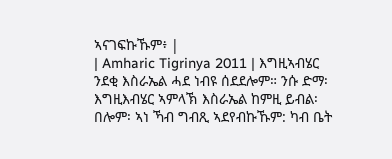ኣናገፍኩኹም፥ |
| Amharic Tigrinya 2011 | እግዚኣብሄር ንደቂ እስራኤል ሓደ ነብዩ ሰደደሎም። ንሱ ድማ፡ እግዚእብሄር ኣምላኽ እስራኤል ከምዚ ይብል፡ በሎም፡ ኣነ ኻብ ግብጺ ኣደየብኩኹም: ካብ ቤት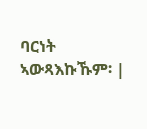ባርነት ኣውጻእኩኹም፡ |